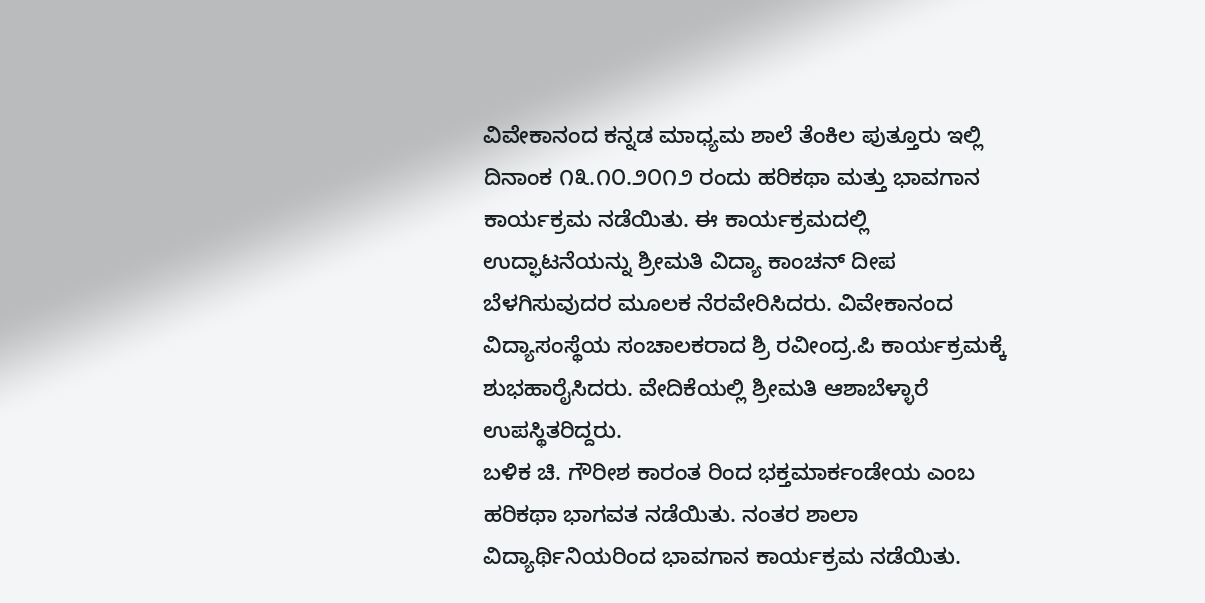ವಿವೇಕಾನಂದ ಕನ್ನಡ ಮಾಧ್ಯಮ ಶಾಲೆ ತೆಂಕಿಲ ಪುತ್ತೂರು ಇಲ್ಲಿ ದಿನಾಂಕ ೧೩.೧೦.೨೦೧೨ ರಂದು ಹರಿಕಥಾ ಮತ್ತು ಭಾವಗಾನ ಕಾರ್ಯಕ್ರಮ ನಡೆಯಿತು. ಈ ಕಾರ್ಯಕ್ರಮದಲ್ಲಿ ಉದ್ಫಾಟನೆಯನ್ನು ಶ್ರೀಮತಿ ವಿದ್ಯಾ ಕಾಂಚನ್ ದೀಪ ಬೆಳಗಿಸುವುದರ ಮೂಲಕ ನೆರವೇರಿಸಿದರು. ವಿವೇಕಾನಂದ ವಿದ್ಯಾಸಂಸ್ಥೆಯ ಸಂಚಾಲಕರಾದ ಶ್ರಿ ರವೀಂದ್ರ.ಪಿ ಕಾರ್ಯಕ್ರಮಕ್ಕೆ ಶುಭಹಾರೈಸಿದರು. ವೇದಿಕೆಯಲ್ಲಿ ಶ್ರೀಮತಿ ಆಶಾಬೆಳ್ಳಾರೆ ಉಪಸ್ಥಿತರಿದ್ದರು.
ಬಳಿಕ ಚಿ. ಗೌರೀಶ ಕಾರಂತ ರಿಂದ ಭಕ್ತಮಾರ್ಕಂಡೇಯ ಎಂಬ ಹರಿಕಥಾ ಭಾಗವತ ನಡೆಯಿತು. ನಂತರ ಶಾಲಾ ವಿದ್ಯಾರ್ಥಿನಿಯರಿಂದ ಭಾವಗಾನ ಕಾರ್ಯಕ್ರಮ ನಡೆಯಿತು.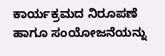ಕಾರ್ಯಕ್ರಮದ ನಿರೂಪಣೆ ಹಾಗೂ ಸಂಯೋಜನೆಯನ್ನು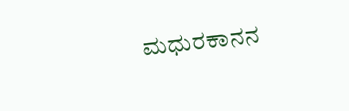ಮಧುರಕಾನನ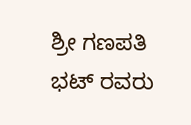ಶ್ರೀ ಗಣಪತಿ ಭಟ್ ರವರು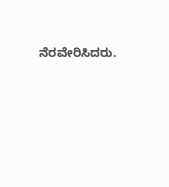ನೆರವೇರಿಸಿದರು.